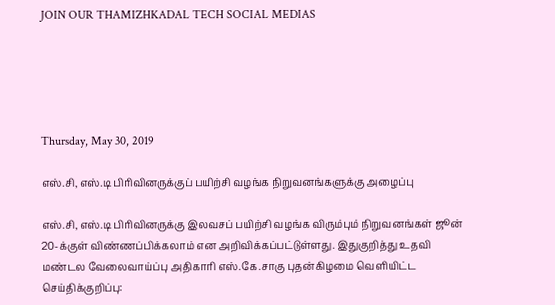JOIN OUR THAMIZHKADAL TECH SOCIAL MEDIAS





Thursday, May 30, 2019

எஸ்.சி, எஸ்.டி பிரிவினருக்குப் பயிற்சி வழங்க நிறுவனங்களுக்கு அழைப்பு

எஸ்.சி, எஸ்.டி பிரிவினருக்கு இலவசப் பயிற்சி வழங்க விரும்பும் நிறுவனங்கள் ஜூன் 20-க்குள் விண்ணப்பிக்கலாம் என அறிவிக்கப்பட்டுள்ளது. இதுகுறித்து உதவி மண்டல வேலைவாய்ப்பு அதிகாரி எஸ்.கே.சாகு புதன்கிழமை வெளியிட்ட செய்திக்குறிப்பு: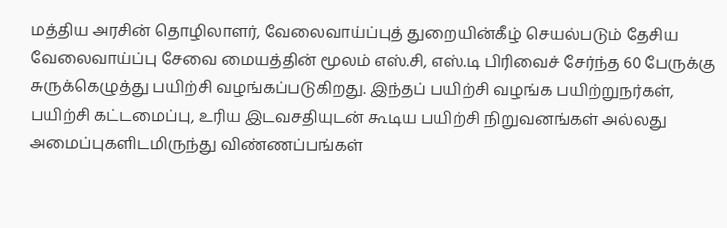மத்திய அரசின் தொழிலாளர், வேலைவாய்ப்புத் துறையின்கீழ் செயல்படும் தேசிய வேலைவாய்ப்பு சேவை மையத்தின் மூலம் எஸ்.சி, எஸ்.டி பிரிவைச் சேர்ந்த 60 பேருக்கு சுருக்கெழுத்து பயிற்சி வழங்கப்படுகிறது. இந்தப் பயிற்சி வழங்க பயிற்றுநர்கள், பயிற்சி கட்டமைப்பு, உரிய இடவசதியுடன் கூடிய பயிற்சி நிறுவனங்கள் அல்லது அமைப்புகளிடமிருந்து விண்ணப்பங்கள்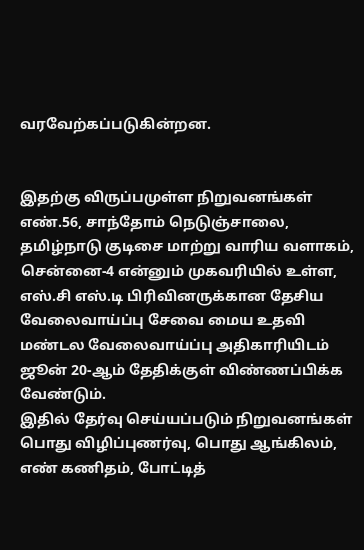வரவேற்கப்படுகின்றன.


இதற்கு விருப்பமுள்ள நிறுவனங்கள் எண்.56, சாந்தோம் நெடுஞ்சாலை, தமிழ்நாடு குடிசை மாற்று வாரிய வளாகம், சென்னை-4 என்னும் முகவரியில் உள்ள, எஸ்.சி எஸ்.டி பிரிவினருக்கான தேசிய வேலைவாய்ப்பு சேவை மைய உதவி மண்டல வேலைவாய்ப்பு அதிகாரியிடம் ஜூன் 20-ஆம் தேதிக்குள் விண்ணப்பிக்க வேண்டும்.
இதில் தேர்வு செய்யப்படும் நிறுவனங்கள் பொது விழிப்புணர்வு, பொது ஆங்கிலம், எண் கணிதம், போட்டித்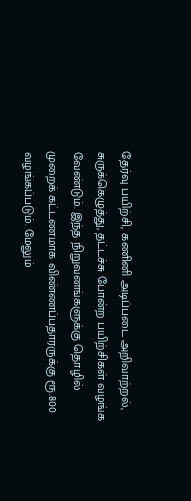தேர்வு பயிற்சி, கணினி அடிப்படை அறிவாற்றல், சுருக்கெழுத்து, தட்டச்சு போன்ற பயிற்சிகள் வழங்க வேண்டும். இந்த நிறுவனங்களுக்கு தொழில் முறைக் கட்டணமாக விண்ணப்பதாரருக்கு ரூ.800 வழங்கப்படும். மேலும்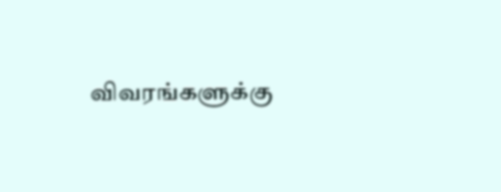விவரங்களுக்கு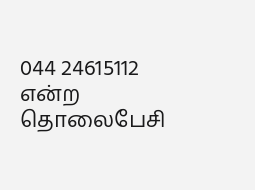044 24615112 என்ற தொலைபேசி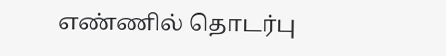எண்ணில் தொடர்பு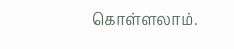கொள்ளலாம்.